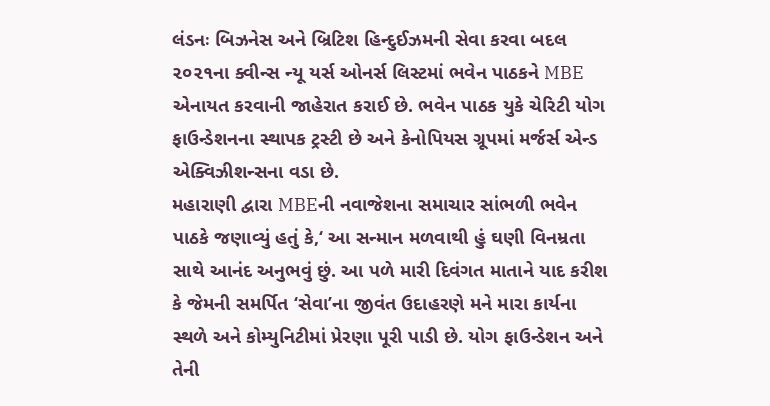લંડનઃ બિઝનેસ અને બ્રિટિશ હિન્દુઈઝમની સેવા કરવા બદલ ૨૦૨૧ના ક્વીન્સ ન્યૂ યર્સ ઓનર્સ લિસ્ટમાં ભવેન પાઠકને MBE એનાયત કરવાની જાહેરાત કરાઈ છે. ભવેન પાઠક યુકે ચેરિટી યોગ ફાઉન્ડેશનના સ્થાપક ટ્રસ્ટી છે અને કેનોપિયસ ગ્રૂપમાં મર્જર્સ એન્ડ એક્વિઝીશન્સના વડા છે.
મહારાણી દ્વારા MBEની નવાજેશના સમાચાર સાંભળી ભવેન પાઠકે જણાવ્યું હતું કે,‘ આ સન્માન મળવાથી હું ઘણી વિનમ્રતા સાથે આનંદ અનુભવું છું. આ પળે મારી દિવંગત માતાને યાદ કરીશ કે જેમની સમર્પિત ‘સેવા’ના જીવંત ઉદાહરણે મને મારા કાર્યના સ્થળે અને કોમ્યુનિટીમાં પ્રેરણા પૂરી પાડી છે. યોગ ફાઉન્ડેશન અને તેની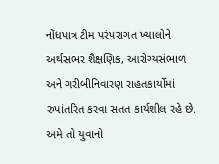નોંધપાત્ર ટીમ પરંપરાગત ખ્યાલોને અર્થસભર શૈક્ષણિક, આરોગ્યસંભાળ અને ગરીબીનિવારણ રાહતકાર્યોમાં રુપાંતરિત કરવા સતત કાર્યશીલ રહે છે. અમે તો યુવાનો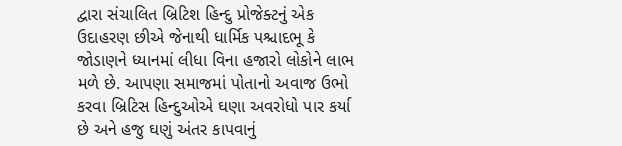દ્વારા સંચાલિત બ્રિટિશ હિન્દુ પ્રોજેક્ટનું એક ઉદાહરણ છીએ જેનાથી ધાર્મિક પશ્ચાદભૂ કે જોડાણને ધ્યાનમાં લીધા વિના હજારો લોકોને લાભ મળે છે. આપણા સમાજમાં પોતાનો અવાજ ઉભો કરવા બ્રિટિસ હિન્દુઓએ ઘણા અવરોધો પાર કર્યા છે અને હજુ ઘણું અંતર કાપવાનું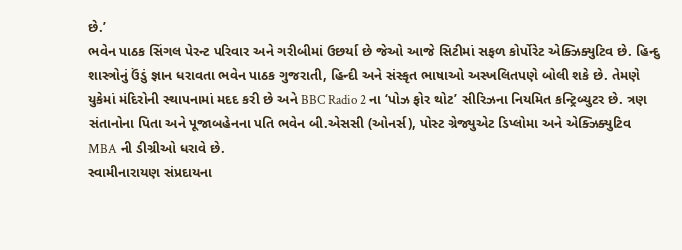છે.’
ભવેન પાઠક સિંગલ પેરન્ટ પરિવાર અને ગરીબીમાં ઉછર્યા છે જેઓ આજે સિટીમાં સફળ કોર્પોરેટ એક્ઝિક્યુટિવ છે. હિન્દુ શાસ્ત્રોનું ઉંડું જ્ઞાન ધરાવતા ભવેન પાઠક ગુજરાતી, હિન્દી અને સંસ્કૃત ભાષાઓ અસ્ખલિતપણે બોલી શકે છે. તેમણે યુકેમાં મંદિરોની સ્થાપનામાં મદદ કરી છે અને BBC Radio 2 ના ‘પોઝ ફોર થોટ’ સીરિઝના નિયમિત કન્ટ્રિબ્યુટર છે. ત્રણ સંતાનોના પિતા અને પૂજાબહેનના પતિ ભવેન બી.એસસી (ઓનર્સ), પોસ્ટ ગ્રેજ્યુએટ ડિપ્લોમા અને એક્ઝિક્યુટિવ MBA ની ડીગ્રીઓ ધરાવે છે.
સ્વામીનારાયણ સંપ્રદાયના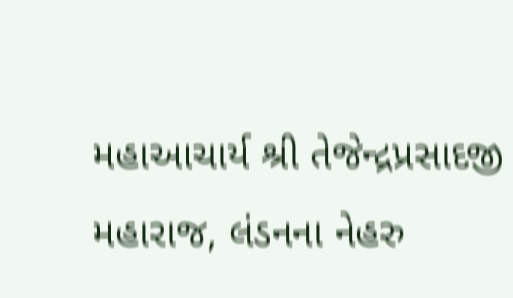મહાઆચાર્ય શ્રી તેજેન્દ્રપ્રસાદજી મહારાજ, લંડનના નેહરુ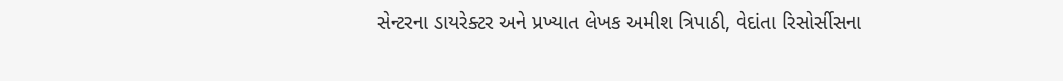સેન્ટરના ડાયરેક્ટર અને પ્રખ્યાત લેખક અમીશ ત્રિપાઠી, વેદાંતા રિસોર્સીસના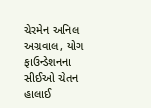ચેરમેન અનિલ અગ્રવાલ, યોગ ફાઉન્ડેશનના સીઈઓ ચેતન હાલાઈ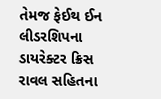તેમજ ફેઈથ ઈન લીડરશિપના ડાયરેક્ટર ક્રિસ રાવલ સહિતના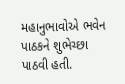મહાનુભાવોએ ભવેન પાઠકને શુભેચ્છા પાઠવી હતી.